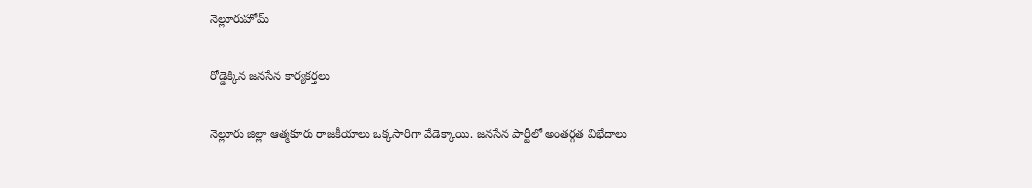నెల్లూరుహోమ్

రోడ్డెక్కిన జనసేన కార్యకర్తలు

నెల్లూరు జిల్లా ఆత్మకూరు రాజకీయాలు ఒక్కసారిగా వేడెక్కాయి. జనసేన పార్టీలో అంతర్గత విభేదాలు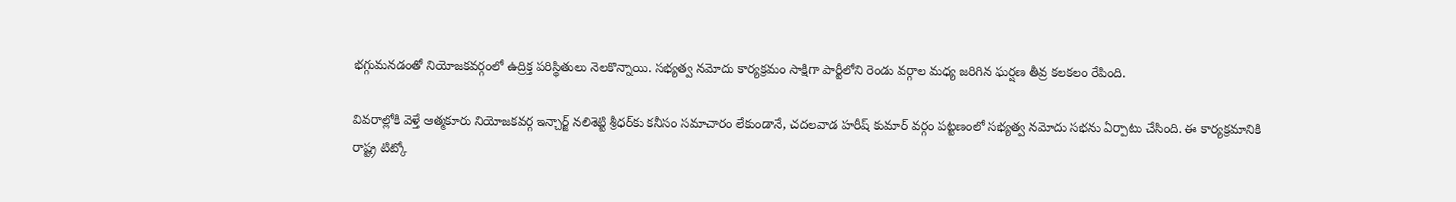భగ్గుమనడంతో నియోజకవర్గంలో ఉద్రిక్త పరిస్థితులు నెలకొన్నాయి. సభ్యత్వ నమోదు కార్యక్రమం సాక్షిగా పార్టీలోని రెండు వర్గాల మధ్య జరిగిన ఘర్షణ తీవ్ర కలకలం రేపింది.

వివరాల్లోకి వెళ్తే ఆత్మకూరు నియోజకవర్గ ఇన్చార్జ్ నలిశెట్టి శ్రీధర్‌కు కనీసం సమాచారం లేకుండానే, చదలవాడ హరీష్ కుమార్ వర్గం పట్టణంలో సభ్యత్వ నమోదు సభను ఏర్పాటు చేసింది. ఈ కార్యక్రమానికి రాష్ట్ర టిట్కో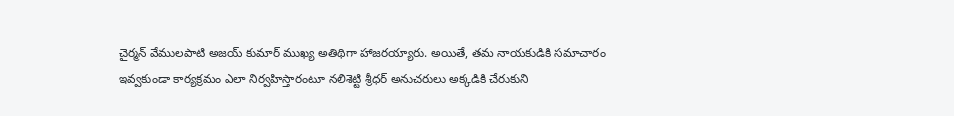చైర్మన్ వేములపాటి అజయ్ కుమార్ ముఖ్య అతిథిగా హాజరయ్యారు. అయితే, తమ నాయకుడికి సమాచారం ఇవ్వకుండా కార్యక్రమం ఎలా నిర్వహిస్తారంటూ నలిశెట్టి శ్రీధర్ అనుచరులు అక్కడికి చేరుకుని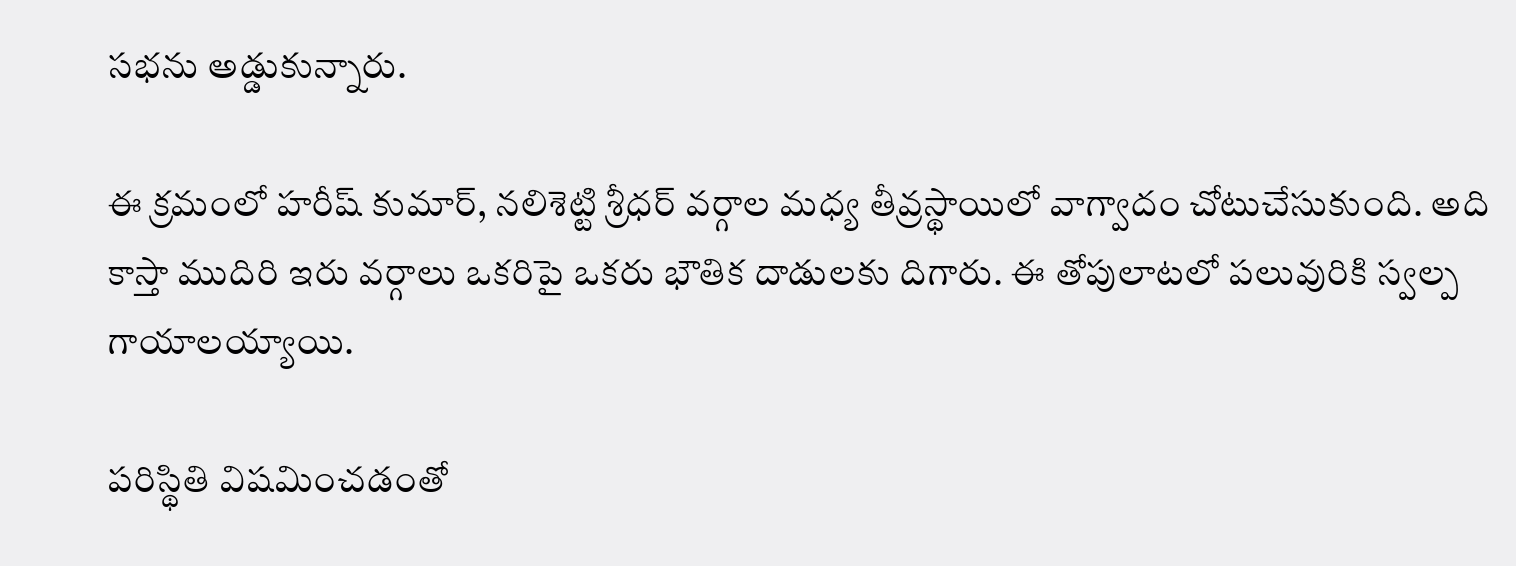సభను అడ్డుకున్నారు.

ఈ క్రమంలో హరీష్ కుమార్, నలిశెట్టి శ్రీధర్ వర్గాల మధ్య తీవ్రస్థాయిలో వాగ్వాదం చోటుచేసుకుంది. అది కాస్తా ముదిరి ఇరు వర్గాలు ఒకరిపై ఒకరు భౌతిక దాడులకు దిగారు. ఈ తోపులాటలో పలువురికి స్వల్ప గాయాలయ్యాయి.

పరిస్థితి విషమించడంతో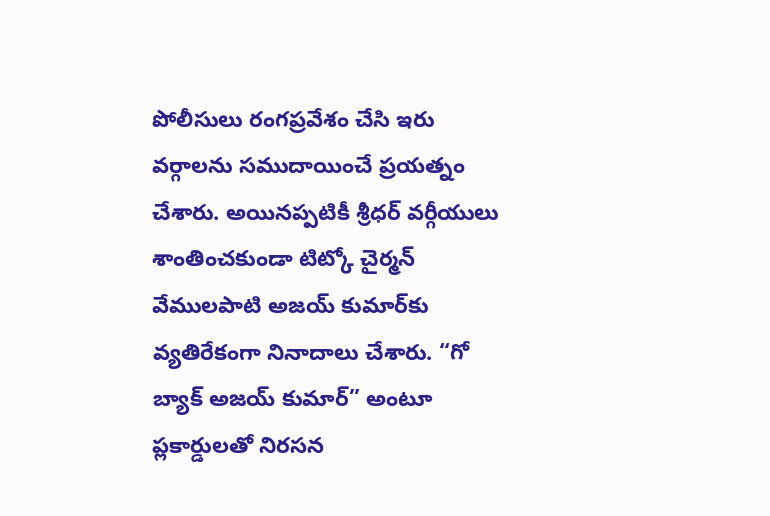పోలీసులు రంగప్రవేశం చేసి ఇరు వర్గాలను సముదాయించే ప్రయత్నం చేశారు. అయినప్పటికీ శ్రీధర్ వర్గీయులు శాంతించకుండా టిట్కో చైర్మన్ వేములపాటి అజయ్ కుమార్‌కు వ్యతిరేకంగా నినాదాలు చేశారు. “గో బ్యాక్ అజయ్ కుమార్” అంటూ ప్లకార్డులతో నిరసన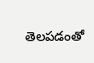తెలపడంతో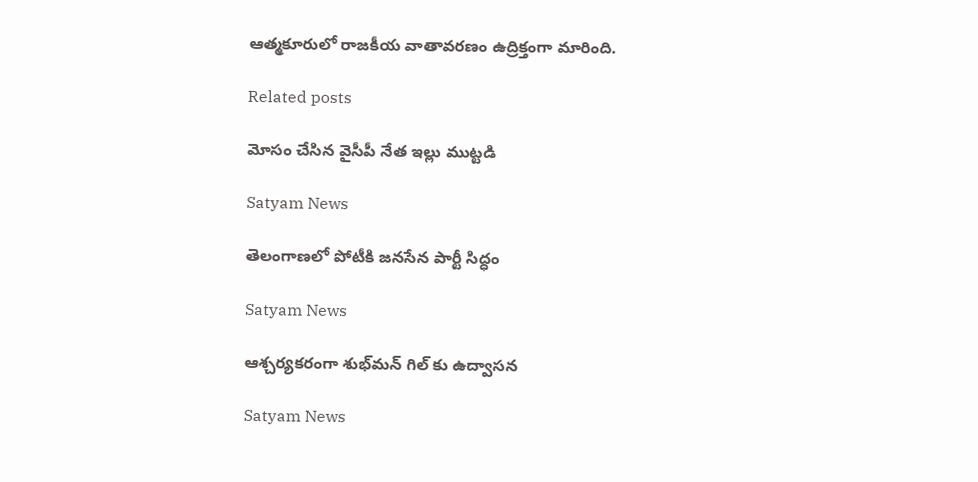ఆత్మకూరులో రాజకీయ వాతావరణం ఉద్రిక్తంగా మారింది.

Related posts

మోసం చేసిన వైసీపీ నేత ఇల్లు ముట్టడి

Satyam News

తెలంగాణలో పోటీకి జనసేన పార్టీ సిద్ధం

Satyam News

ఆశ్చర్యకరంగా శుభ్‌మన్ గిల్‌ కు ఉద్వాసన

Satyam News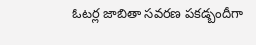ఓటర్ల జాబితా సవరణ పకడ్బందీగా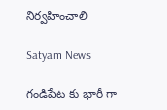నిర్వహించాలి

Satyam News

గండిపేట కు భారీ గా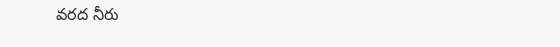వరద నీరు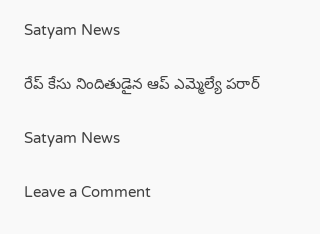Satyam News

రేప్ కేసు నిందితుడైన ఆప్ ఎమ్మెల్యే పరార్

Satyam News

Leave a Comment